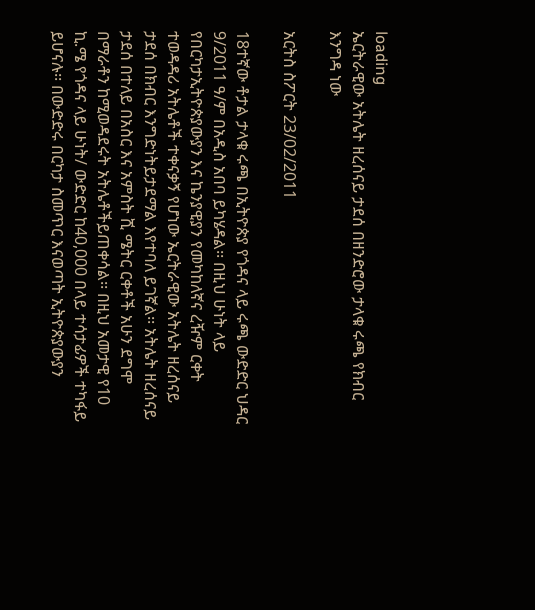loading
ኤርትራዊው አትሌት ዘረሰናይ ታደሰ በዘንድሮው ታላቁ ሩጫ የክብር እንግዳ ነው

አርትስ ስፖርት 23/02/2011

18ተኛው ቶታል ታላቁ ሩጫ በኢትዮጵያ የጎዳና ላይ ሩጫ ውድድር ህዳር 9/2011 ዓ/ም በአዲስ አበባ ይካሄዳል፡፡ በዚህ ሁነት ላይ የበርካታኢትዮጵያውያን እና ኬንያዊያን የመካከለኛና ረዥም ርቀት ተወዳዳሪ አትሌቶች ተቀናቃኝ የሆነው ኤርትራዊው አትሌት ዘረሰናይ ታደሰ በክብር እንግድነትይታደማል እየተባለ ይገኛል፡፡ አትሌት ዘረሰናይ ታደሰ በተለይ በአስር እና አምስት ሺ ሜትር ርቀቶች አሁን ደግሞ በማራቶን ከሚወዳደሩት አትሌቶችይጠቀሳል፡፡ በዚህ አመታዊ የ10 ኪ.ሜ የጎዳና ላይ ሁነት/ ውድድር ከ40,000 በላይ ተሳታፊዎች ተካፋይ ይሆናሉ፡፡ በውድድሩ በርካታ ስመጥር እናወጣት ኢትዮጵያውያን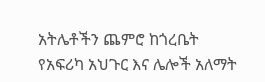አትሌቶችን ጨምሮ ከጎረቤት የአፍሪካ አህጉር እና ሌሎች አለማት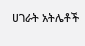ሀገራት አትሌቶች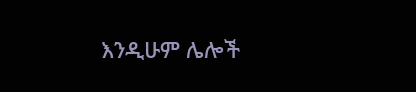እንዲሁም ሌሎች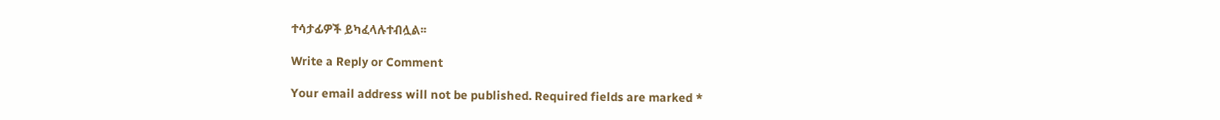ተሳታፊዎች ይካፈላሉተብሏል፡፡

Write a Reply or Comment

Your email address will not be published. Required fields are marked *